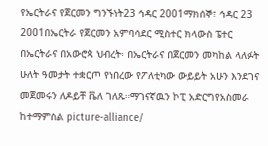የኤርትራና የጀርመን ግንኙነት23 ኅዳር 2001ማክሰኞ፣ ኅዳር 23 2001በኤርትራ የጀርመን አምባሳደር ሚስተር ክላውስ ፔተር በኤርትራና በአውሮጳ ህብረት፡ በኤርትራና በጀርመን መካከል ላለፉት ሁለት ዓመታት ተቋርጦ የነበረው የፖለቲካው ውይይት አሁን እንደገና መጀመሩን ለዶይቸ ቬለ ገለጹ።ማገናኛዉን ኮፒ አድርግየአስመራ ከተማምስል picture-alliance/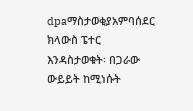dpaማስታወቂያአምባሰደር ክላውስ ፔተር እንዳስታወቁት፡ በጋራው ውይይት ከሚነሱት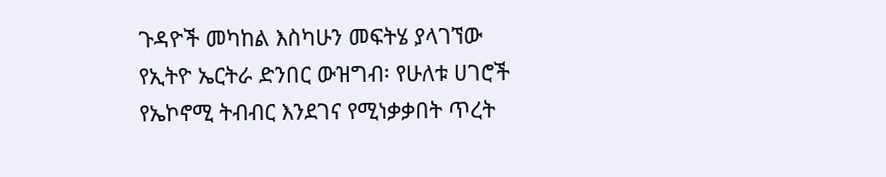ጉዳዮች መካከል እስካሁን መፍትሄ ያላገኘው የኢትዮ ኤርትራ ድንበር ውዝግብ፡ የሁለቱ ሀገሮች የኤኮኖሚ ትብብር እንደገና የሚነቃቃበት ጥረት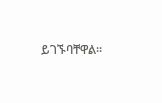ይገኙባቸዋል።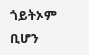ጎይትኦም ቢሆን